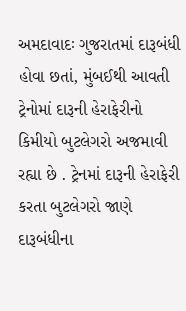અમદાવાદઃ ગુજરાતમાં દારૂબંધી હોવા છતાં, મુંબઈથી આવતી ટ્રેનોમાં દારૂની હેરાફેરીનો કિમીયો બુટલેગરો અજમાવી રહ્યા છે . ટ્રેનમાં દારૂની હેરાફેરી કરતા બુટલેગરો જાણે દારૂબંધીના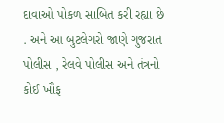દાવાઓ પોકળ સાબિત કરી રહ્યા છે . અને આ બુટલેગરો જાણે ગુજરાત પોલીસ , રેલવે પોલીસ અને તંત્રનો કોઈ ખૌફ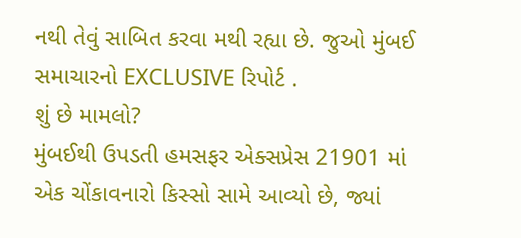નથી તેવું સાબિત કરવા મથી રહ્યા છે. જુઓ મુંબઈ સમાચારનો EXCLUSIVE રિપોર્ટ .
શું છે મામલો?
મુંબઈથી ઉપડતી હમસફર એક્સપ્રેસ 21901 માં એક ચોંકાવનારો કિસ્સો સામે આવ્યો છે, જ્યાં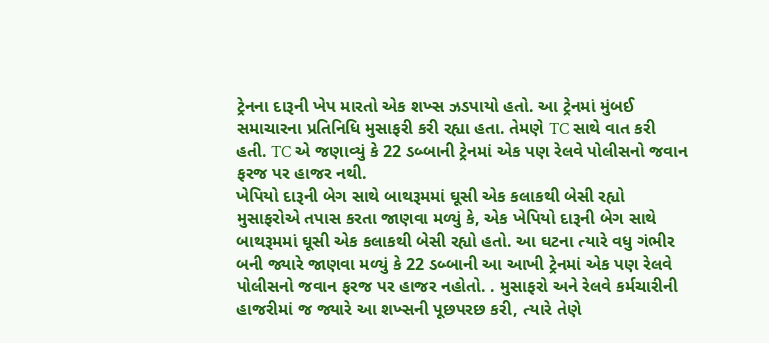ટ્રેનના દારૂની ખેપ મારતો એક શખ્સ ઝડપાયો હતો. આ ટ્રેનમાં મુંબઈ સમાચારના પ્રતિનિધિ મુસાફરી કરી રહ્યા હતા. તેમણે TC સાથે વાત કરી હતી. TC એ જણાવ્યું કે 22 ડબ્બાની ટ્રેનમાં એક પણ રેલવે પોલીસનો જવાન ફરજ પર હાજર નથી.
ખેપિયો દારૂની બેગ સાથે બાથરૂમમાં ઘૂસી એક કલાકથી બેસી રહ્યો
મુસાફરોએ તપાસ કરતા જાણવા મળ્યું કે, એક ખેપિયો દારૂની બેગ સાથે બાથરૂમમાં ઘૂસી એક કલાકથી બેસી રહ્યો હતો. આ ઘટના ત્યારે વધુ ગંભીર બની જ્યારે જાણવા મળ્યું કે 22 ડબ્બાની આ આખી ટ્રેનમાં એક પણ રેલવે પોલીસનો જવાન ફરજ પર હાજર નહોતો. . મુસાફરો અને રેલવે કર્મચારીની હાજરીમાં જ જ્યારે આ શખ્સની પૂછપરછ કરી, ત્યારે તેણે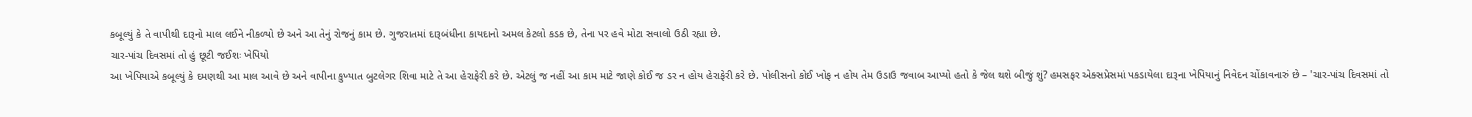કબૂલ્યું કે તે વાપીથી દારૂનો માલ લઈને નીકળ્યો છે અને આ તેનું રોજનું કામ છે. ગુજરાતમાં દારૂબંધીના કાયદાનો અમલ કેટલો કડક છે, તેના પર હવે મોટા સવાલો ઉઠી રહ્યા છે.
ચાર-પાંચ દિવસમાં તો હું છૂટી જઈશઃ ખેપિયો
આ ખેપિયાએ કબૂલ્યું કે દમણથી આ માલ આવે છે અને વાપીના કુખ્યાત બુટલેગર શિવા માટે તે આ હેરાફેરી કરે છે. એટલું જ નહીં આ કામ માટે જાણે કોઈ જ ડર ન હોય હેરાફેરી કરે છે. પોલીસનો કોઈ ખોફ ન હોય તેમ ઉડાઉ જવાબ આપ્યો હતો કે જેલ થશે બીજું શું? હમસફર એક્સપ્રેસમાં પકડાયેલા દારૂના ખેપિયાનું નિવેદન ચોંકાવનારું છે – 'ચાર-પાંચ દિવસમાં તો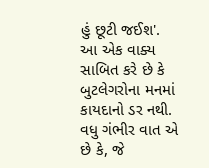હું છૂટી જઈશ'.
આ એક વાક્ય સાબિત કરે છે કે બુટલેગરોના મનમાં કાયદાનો ડર નથી. વધુ ગંભીર વાત એ છે કે, જે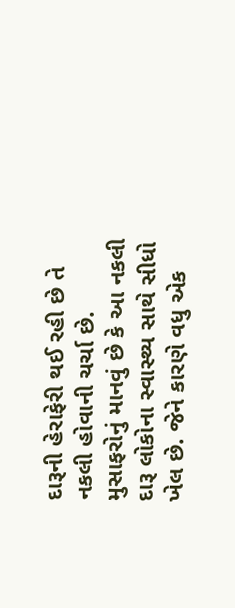દારૂની હેરાફેરી થઈ રહી છે તે નકલી હોવાની ચર્ચા છે. મુસાફરોનું માનવું છે કે આ નકલી દારૂ લોકોના સ્વાસ્થ્ય સાથે સીધો ખેલ છે. જેને કારણે વધુ એક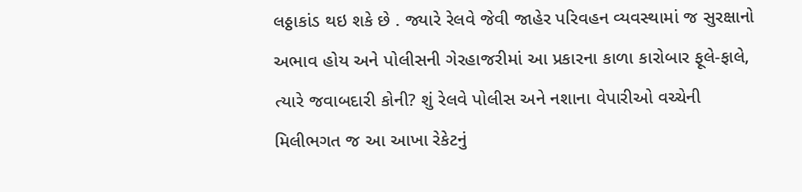લઠ્ઠાકાંડ થઇ શકે છે . જ્યારે રેલવે જેવી જાહેર પરિવહન વ્યવસ્થામાં જ સુરક્ષાનો અભાવ હોય અને પોલીસની ગેરહાજરીમાં આ પ્રકારના કાળા કારોબાર ફૂલે-ફાલે, ત્યારે જવાબદારી કોની? શું રેલવે પોલીસ અને નશાના વેપારીઓ વચ્ચેની મિલીભગત જ આ આખા રેકેટનું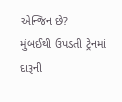એન્જિન છે?
મુંબઈથી ઉપડતી ટ્રેનમાં દારૂની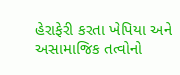હેરાફેરી કરતા ખેપિયા અને અસામાજિક તત્વોનો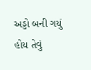અડ્ડો બની ગયું હોય તેવું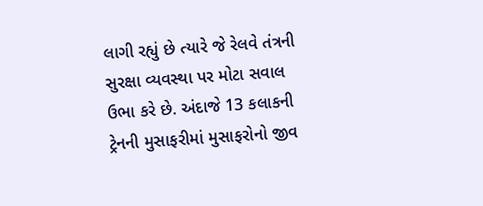લાગી રહ્યું છે ત્યારે જે રેલવે તંત્રની સુરક્ષા વ્યવસ્થા પર મોટા સવાલ ઉભા કરે છે. અંદાજે 13 કલાકની ટ્રેનની મુસાફરીમાં મુસાફરોનો જીવ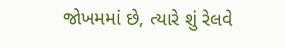જોખમમાં છે, ત્યારે શું રેલવે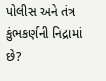પોલીસ અને તંત્ર કુંભકર્ણની નિદ્રામાં છે?